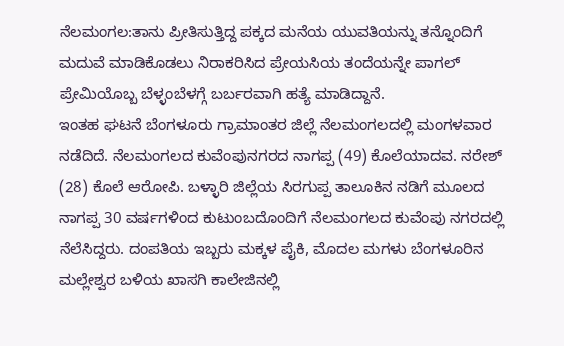ನೆಲಮಂಗಲ:ತಾನು ಪ್ರೀತಿಸುತ್ತಿದ್ದ ಪಕ್ಕದ ಮನೆಯ ಯುವತಿಯನ್ನು ತನ್ನೊಂದಿಗೆ ಮದುವೆ ಮಾಡಿಕೊಡಲು ನಿರಾಕರಿಸಿದ ಪ್ರೇಯಸಿಯ ತಂದೆಯನ್ನೇ ಪಾಗಲ್ ಪ್ರೇಮಿಯೊಬ್ಬ ಬೆಳ್ಳಂಬೆಳಗ್ಗೆ ಬರ್ಬರವಾಗಿ ಹತ್ಯೆ ಮಾಡಿದ್ದಾನೆ.
ಇಂತಹ ಘಟನೆ ಬೆಂಗಳೂರು ಗ್ರಾಮಾಂತರ ಜಿಲ್ಲೆ ನೆಲಮಂಗಲದಲ್ಲಿ ಮಂಗಳವಾರ ನಡೆದಿದೆ. ನೆಲಮಂಗಲದ ಕುವೆಂಪುನಗರದ ನಾಗಪ್ಪ (49) ಕೊಲೆಯಾದವ. ನರೇಶ್ (28) ಕೊಲೆ ಆರೋಪಿ. ಬಳ್ಳಾರಿ ಜಿಲ್ಲೆಯ ಸಿರಗುಪ್ಪ ತಾಲೂಕಿನ ನಡಿಗೆ ಮೂಲದ ನಾಗಪ್ಪ 30 ವರ್ಷಗಳಿಂದ ಕುಟುಂಬದೊಂದಿಗೆ ನೆಲಮಂಗಲದ ಕುವೆಂಪು ನಗರದಲ್ಲಿ ನೆಲೆಸಿದ್ದರು. ದಂಪತಿಯ ಇಬ್ಬರು ಮಕ್ಕಳ ಪೈಕಿ, ಮೊದಲ ಮಗಳು ಬೆಂಗಳೂರಿನ ಮಲ್ಲೇಶ್ವರ ಬಳಿಯ ಖಾಸಗಿ ಕಾಲೇಜಿನಲ್ಲಿ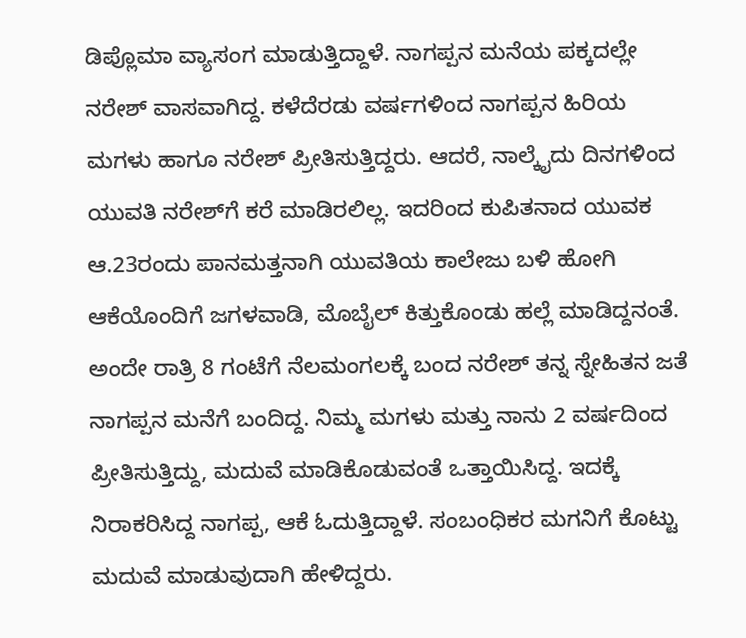ಡಿಪ್ಲೊಮಾ ವ್ಯಾಸಂಗ ಮಾಡುತ್ತಿದ್ದಾಳೆ. ನಾಗಪ್ಪನ ಮನೆಯ ಪಕ್ಕದಲ್ಲೇ ನರೇಶ್ ವಾಸವಾಗಿದ್ದ. ಕಳೆದೆರಡು ವರ್ಷಗಳಿಂದ ನಾಗಪ್ಪನ ಹಿರಿಯ ಮಗಳು ಹಾಗೂ ನರೇಶ್ ಪ್ರೀತಿಸುತ್ತಿದ್ದರು. ಆದರೆ, ನಾಲ್ಕೈದು ದಿನಗಳಿಂದ ಯುವತಿ ನರೇಶ್‌ಗೆ ಕರೆ ಮಾಡಿರಲಿಲ್ಲ. ಇದರಿಂದ ಕುಪಿತನಾದ ಯುವಕ ಆ.23ರಂದು ಪಾನಮತ್ತನಾಗಿ ಯುವತಿಯ ಕಾಲೇಜು ಬಳಿ ಹೋಗಿ ಆಕೆಯೊಂದಿಗೆ ಜಗಳವಾಡಿ, ಮೊಬೈಲ್ ಕಿತ್ತುಕೊಂಡು ಹಲ್ಲೆ ಮಾಡಿದ್ದನಂತೆ.
ಅಂದೇ ರಾತ್ರಿ 8 ಗಂಟೆಗೆ ನೆಲಮಂಗಲಕ್ಕೆ ಬಂದ ನರೇಶ್ ತನ್ನ ಸ್ನೇಹಿತನ ಜತೆ ನಾಗಪ್ಪನ ಮನೆಗೆ ಬಂದಿದ್ದ. ನಿಮ್ಮ ಮಗಳು ಮತ್ತು ನಾನು 2 ವರ್ಷದಿಂದ ಪ್ರೀತಿಸುತ್ತಿದ್ದು, ಮದುವೆ ಮಾಡಿಕೊಡುವಂತೆ ಒತ್ತಾಯಿಸಿದ್ದ. ಇದಕ್ಕೆ ನಿರಾಕರಿಸಿದ್ದ ನಾಗಪ್ಪ, ಆಕೆ ಓದುತ್ತಿದ್ದಾಳೆ. ಸಂಬಂಧಿಕರ ಮಗನಿಗೆ ಕೊಟ್ಟು ಮದುವೆ ಮಾಡುವುದಾಗಿ ಹೇಳಿದ್ದರು.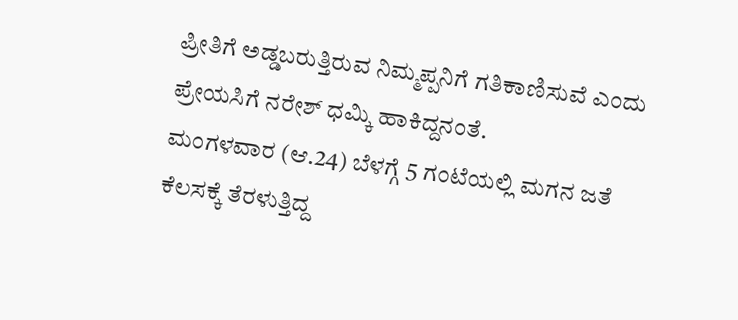ಪ್ರೀತಿಗೆ ಅಡ್ಡಬರುತ್ತಿರುವ ನಿಮ್ಮಪ್ಪನಿಗೆ ಗತಿಕಾಣಿಸುವೆ ಎಂದು ಪ್ರೇಯಸಿಗೆ ನರೇಶ್ ಧಮ್ಕಿ ಹಾಕಿದ್ದನಂತೆ.
ಮಂಗಳವಾರ (ಆ.24) ಬೆಳಗ್ಗೆ 5 ಗಂಟೆಯಲ್ಲಿ ಮಗನ ಜತೆ ಕೆಲಸಕ್ಕೆ ತೆರಳುತ್ತಿದ್ದ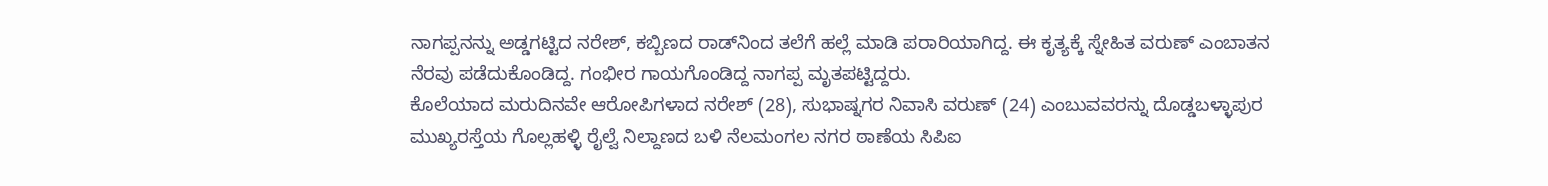ನಾಗಪ್ಪನನ್ನು ಅಡ್ಡಗಟ್ಟಿದ ನರೇಶ್, ಕಬ್ಬಿಣದ ರಾಡ್‌ನಿಂದ ತಲೆಗೆ ಹಲ್ಲೆ ಮಾಡಿ ಪರಾರಿಯಾಗಿದ್ದ. ಈ ಕೃತ್ಯಕ್ಕೆ ಸ್ನೇಹಿತ ವರುಣ್ ಎಂಬಾತನ ನೆರವು ಪಡೆದುಕೊಂಡಿದ್ದ. ಗಂಭೀರ ಗಾಯಗೊಂಡಿದ್ದ ನಾಗಪ್ಪ ಮೃತಪಟ್ಟಿದ್ದರು.
ಕೊಲೆಯಾದ ಮರುದಿನವೇ ಆರೋಪಿಗಳಾದ ನರೇಶ್ (28), ಸುಭಾಷ್ನಗರ ನಿವಾಸಿ ವರುಣ್ (24) ಎಂಬುವವರನ್ನು ದೊಡ್ಡಬಳ್ಳಾಪುರ ಮುಖ್ಯರಸ್ತೆಯ ಗೊಲ್ಲಹಳ್ಳಿ ರೈಲ್ವೆ ನಿಲ್ದಾಣದ ಬಳಿ ನೆಲಮಂಗಲ ನಗರ ಠಾಣೆಯ ಸಿಪಿಐ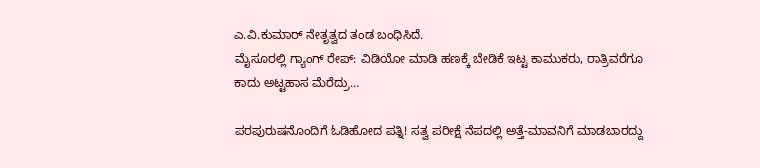ಎ.ವಿ.ಕುಮಾರ್ ನೇತೃತ್ವದ ತಂಡ ಬಂಧಿಸಿದೆ.
ಮೈಸೂರಲ್ಲಿ ಗ್ಯಾಂಗ್ ರೇಪ್: ವಿಡಿಯೋ ಮಾಡಿ ಹಣಕ್ಕೆ ಬೇಡಿಕೆ ಇಟ್ಟ ಕಾಮುಕರು, ರಾತ್ರಿವರೆಗೂ ಕಾದು ಅಟ್ಟಹಾಸ ಮೆರೆದ್ರು…

ಪರಪುರುಷನೊಂದಿಗೆ ಓಡಿಹೋದ ಪತ್ನಿ! ಸತ್ವ ಪರೀಕ್ಷೆ ನೆಪದಲ್ಲಿ ಅತ್ತೆ-ಮಾವನಿಗೆ ಮಾಡಬಾರದ್ದು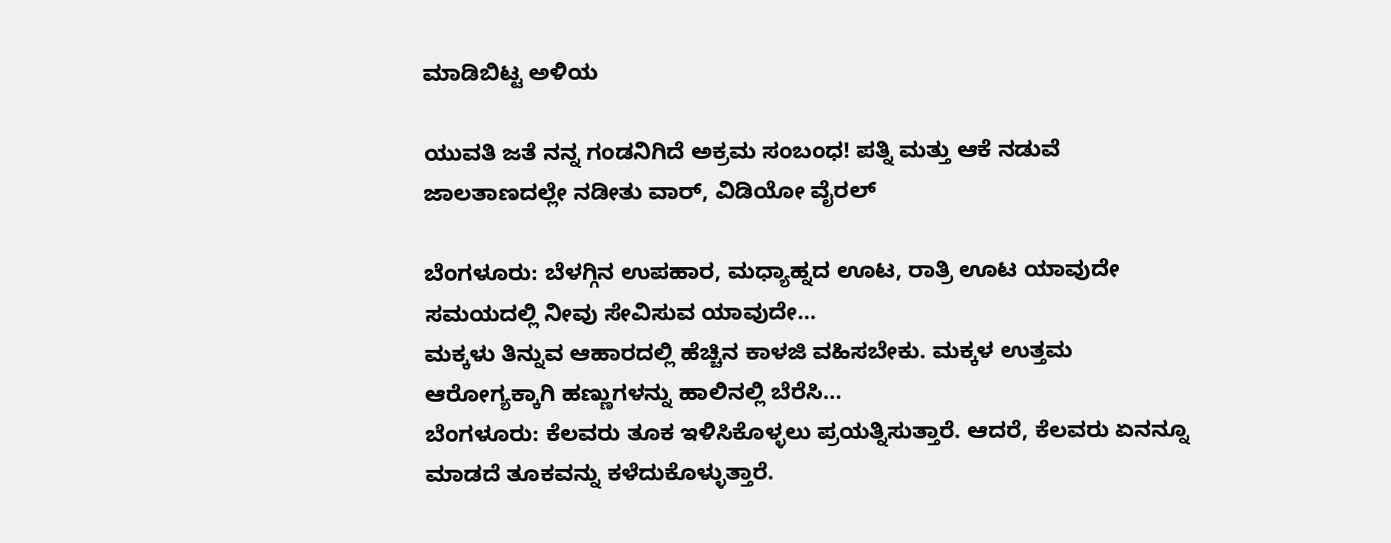ಮಾಡಿಬಿಟ್ಟ ಅಳಿಯ

ಯುವತಿ ಜತೆ ನನ್ನ ಗಂಡನಿಗಿದೆ ಅಕ್ರಮ ಸಂಬಂಧ! ಪತ್ನಿ ಮತ್ತು ಆಕೆ ನಡುವೆ ಜಾಲತಾಣದಲ್ಲೇ ನಡೀತು ವಾರ್, ವಿಡಿಯೋ ವೈರಲ್

ಬೆಂಗಳೂರು: ಬೆಳಗ್ಗಿನ ಉಪಹಾರ, ಮಧ್ಯಾಹ್ನದ ಊಟ, ರಾತ್ರಿ ಊಟ ಯಾವುದೇ ಸಮಯದಲ್ಲಿ ನೀವು ಸೇವಿಸುವ ಯಾವುದೇ…
ಮಕ್ಕಳು ತಿನ್ನುವ ಆಹಾರದಲ್ಲಿ ಹೆಚ್ಚಿನ ಕಾಳಜಿ ವಹಿಸಬೇಕು. ಮಕ್ಕಳ ಉತ್ತಮ ಆರೋಗ್ಯಕ್ಕಾಗಿ ಹಣ್ಣುಗಳನ್ನು ಹಾಲಿನಲ್ಲಿ ಬೆರೆಸಿ…
ಬೆಂಗಳೂರು: ಕೆಲವರು ತೂಕ ಇಳಿಸಿಕೊಳ್ಳಲು ಪ್ರಯತ್ನಿಸುತ್ತಾರೆ. ಆದರೆ, ಕೆಲವರು ಏನನ್ನೂ ಮಾಡದೆ ತೂಕವನ್ನು ಕಳೆದುಕೊಳ್ಳುತ್ತಾರೆ.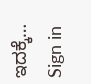ಇದಕ್ಕೆ…
Sign in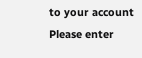to your account
Please enter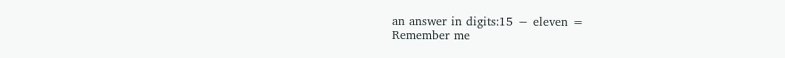an answer in digits:15 − eleven =
Remember me